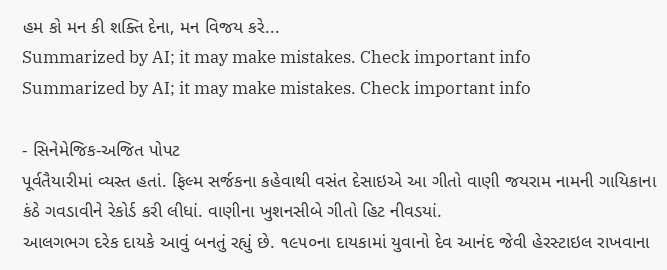હમ કો મન કી શક્તિ દેના, મન વિજય કરે...
Summarized by AI; it may make mistakes. Check important info
Summarized by AI; it may make mistakes. Check important info

- સિનેમેજિક-અજિત પોપટ
પૂર્વતૈયારીમાં વ્યસ્ત હતાં. ફિલ્મ સર્જકના કહેવાથી વસંત દેસાઇએ આ ગીતો વાણી જયરામ નામની ગાયિકાના કંઠે ગવડાવીને રેકોર્ડ કરી લીધાં. વાણીના ખુશનસીબે ગીતો હિટ નીવડયાં.
આલગભગ દરેક દાયકે આવું બનતું રહ્યું છે. ૧૯૫૦ના દાયકામાં યુવાનો દેવ આનંદ જેવી હેરસ્ટાઇલ રાખવાના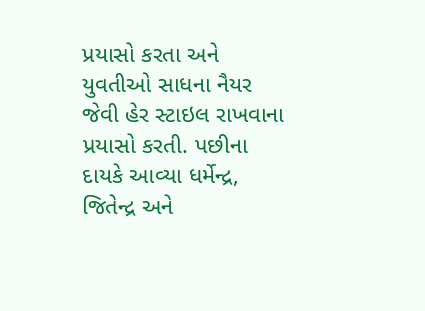પ્રયાસો કરતા અને યુવતીઓ સાધના નૈયર જેવી હેર સ્ટાઇલ રાખવાના પ્રયાસો કરતી. પછીના દાયકે આવ્યા ધર્મેન્દ્ર, જિતેન્દ્ર અને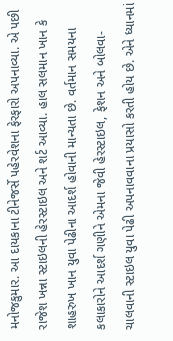મનોજકુમાર. આ દાયકાના ટીનેજર્સે પહેરવેશના ફેરફારો અપનાવ્યા. એ પછી રાજેશ ખન્ના સ્ટાઇલની હેરસ્ટાઇલ અને શર્ટ આવ્યા. હાલ સલમાન ખાન કે શાહરુખ ખાન યુવા પેઢીના આદર્શ હોવાની માન્યતા છે. વર્તમાન સમયના કલાકારોને આદર્શ ગણીને એમના જેવી હેરસ્ટાઇલ, ફેશન અને બોલવા-ચાલવાની સ્ટાઇલ યુવા પેઢી અપનાવવાના પ્રયાસો કરતી હોય છે. એને ધ્યાનમાં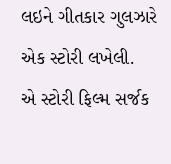લઇને ગીતકાર ગુલઝારે એક સ્ટોરી લખેલી.
એ સ્ટોરી ફિલ્મ સર્જક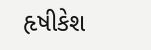હૃષીકેશ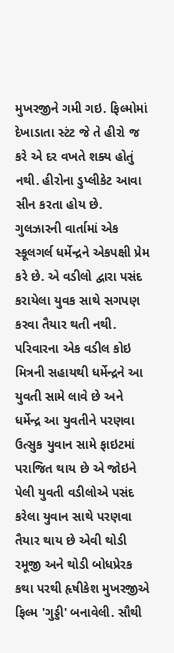મુખરજીને ગમી ગઇ. ફિલ્મોમાં દેખાડાતા સ્ટંટ જે તે હીરો જ કરે એ દર વખતે શક્ય હોતું નથી. હીરોના ડુપ્લીકેટ આવા સીન કરતા હોય છે. ગુલઝારની વાર્તામાં એક સ્કૂલગર્લ ધર્મેન્દ્રને એકપક્ષી પ્રેમ કરે છે. એ વડીલો દ્વારા પસંદ કરાયેલા યુવક સાથે સગપણ કરવા તૈયાર થતી નથી. પરિવારના એક વડીલ કોઇ મિત્રની સહાયથી ધર્મેન્દ્રને આ યુવતી સામે લાવે છે અને ધર્મેન્દ્ર આ યુવતીને પરણવા ઉત્સુક યુવાન સામે ફાઇટમાં પરાજિત થાય છે એ જોઇને પેલી યુવતી વડીલોએ પસંદ કરેલા યુવાન સાથે પરણવા તૈયાર થાય છે એવી થોડી રમૂજી અને થોડી બોધપ્રેરક કથા પરથી હૃષીકેશ મુખરજીએ ફિલ્મ 'ગુડ્ડી' બનાવેલી. સૌથી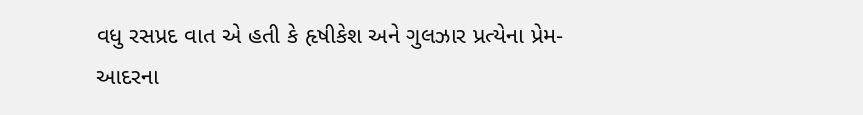વધુ રસપ્રદ વાત એ હતી કે હૃષીકેશ અને ગુલઝાર પ્રત્યેના પ્રેમ-આદરના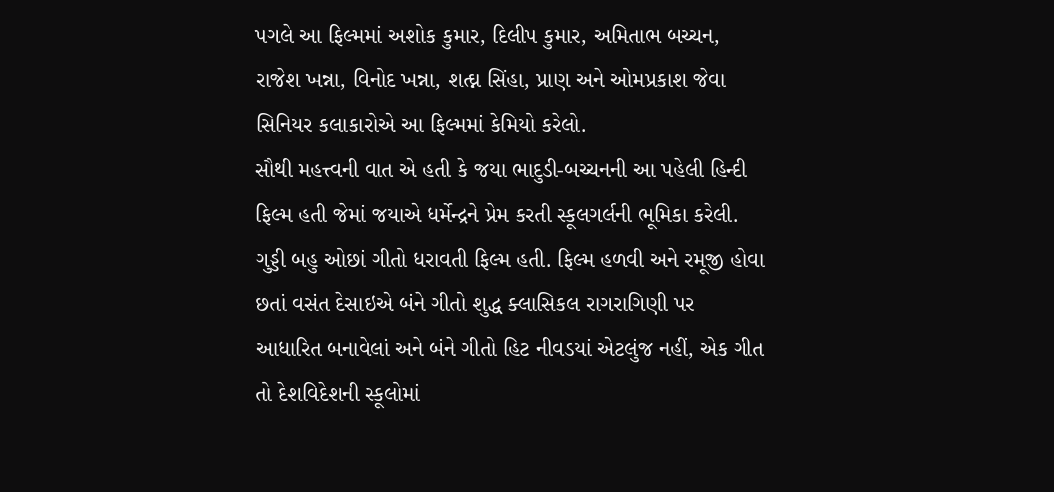પગલે આ ફિલ્મમાં અશોક કુમાર, દિલીપ કુમાર, અમિતાભ બચ્ચન, રાજેશ ખન્ના, વિનોદ ખન્ના, શત્ઘ્ન સિંહા, પ્રાણ અને ઓમપ્રકાશ જેવા સિનિયર કલાકારોએ આ ફિલ્મમાં કેમિયો કરેલો.
સૌથી મહત્ત્વની વાત એ હતી કે જયા ભાદુડી-બચ્ચનની આ પહેલી હિન્દી ફિલ્મ હતી જેમાં જયાએ ધર્મેન્દ્રને પ્રેમ કરતી સ્કૂલગર્લની ભૂમિકા કરેલી. ગુડ્ડી બહુ ઓછાં ગીતો ધરાવતી ફિલ્મ હતી. ફિલ્મ હળવી અને રમૂજી હોવા છતાં વસંત દેસાઇએ બંને ગીતો શુદ્ધ ક્લાસિકલ રાગરાગિણી પર આધારિત બનાવેલાં અને બંને ગીતો હિટ નીવડયાં એટલુંજ નહીં, એક ગીત તો દેશવિદેશની સ્કૂલોમાં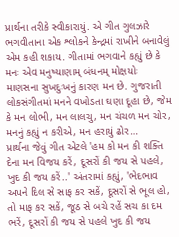પ્રાર્થના તરીકે સ્વીકારાયું. એ ગીત ગુલઝારે ભગવીતાના એક શ્લોકને કેન્દ્રમાં રાખીને બનાવેલું એમ કહી શકાય. ગીતામાં ભગવાને કહ્યું છે કે મનઃ એવ મનુષ્યાણામ્ બંધનમ્ મોક્ષયોઃ માણસના સુખદુઃખનું કારણ મન છે. ગુજરાતી લોકસંગીતમાં મનને વખોડતા ઘણા દૂહા છે, જેમ કે મન લોભી, મન લાલચુ, મન ચંચળ મન ચોર, મનનું કહ્યું ન કરીએ, મન હરાયું ઢોર…
પ્રાર્થના જેવું ગીત એટલે 'હમ કો મન કી શક્તિ દેના મન વિજય કરેં, દૂસરોં કી જય સે પહલે, ખુદ કી જય કરેં..' અંતરામાં કહ્યું, 'ભેદભાવ અપને દિલ સે સાફ કર સકેં, દૂસરોં સે ભૂલ હો, તો માફ કર સકેં, જૂઠ સે બચે રહેં સચ કા દમ ભરેં, દૂસરોં કી જય સે પહલે ખુદ કી જય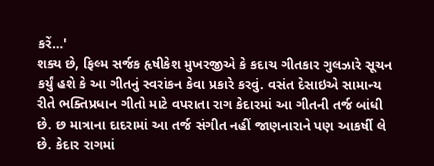કરેં…'
શક્ય છે, ફિલ્મ સર્જક હૃષીકેશ મુખરજીએ કે કદાચ ગીતકાર ગુલઝારે સૂચન કર્યું હશે કે આ ગીતનું સ્વરાંકન કેવા પ્રકારે કરવું. વસંત દેસાઇએ સામાન્ય રીતે ભક્તિપ્રધાન ગીતો માટે વપરાતા રાગ કેદારમાં આ ગીતની તર્જ બાંધી છે. છ માત્રાના દાદરામાં આ તર્જ સંગીત નહીં જાણનારાને પણ આકર્ષી લે છે. કેદાર રાગમાં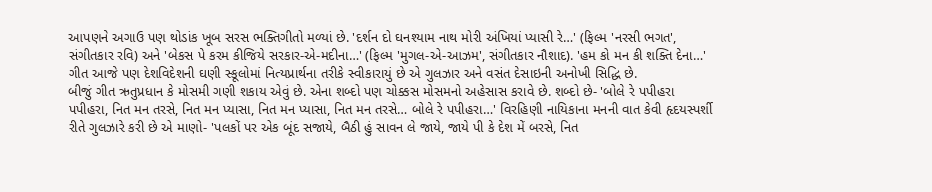આપણને અગાઉ પણ થોડાંક ખૂબ સરસ ભક્તિગીતો મળ્યાં છે. 'દર્શન દો ઘનશ્યામ નાથ મોરી અંખિયાં પ્યાસી રે…' (ફિલ્મ 'નરસી ભગત', સંગીતકાર રવિ) અને 'બેકસ પે કરમ કીજિયે સરકાર-એ-મદીના…' (ફિલ્મ 'મુગલ-એ-આઝમ', સંગીતકાર નૌશાદ). 'હમ કો મન કી શક્તિ દેના…' ગીત આજે પણ દેશવિદેશની ઘણી સ્કૂલોમાં નિત્યપ્રાર્થના તરીકે સ્વીકારાયું છે એ ગુલઝાર અને વસંત દેસાઇની અનોખી સિદ્ધિ છે.
બીજું ગીત ઋતુપ્રધાન કે મોસમી ગણી શકાય એવું છે. એના શબ્દો પણ ચોક્કસ મોસમનો અહેસાસ કરાવે છે. શબ્દો છે- 'બોલે રે પપીહરા પપીહરા, નિત મન તરસે, નિત મન પ્યાસા, નિત મન પ્યાસા, નિત મન તરસે… બોલે રે પપીહરા…' વિરહિણી નાયિકાના મનની વાત કેવી હૃદયસ્પર્શી રીતે ગુલઝારે કરી છે એ માણો- 'પલકોં પર એક બૂંદ સજાયે, બૈઠી હું સાવન લે જાયે, જાયે પી કે દેશ મેં બરસે, નિત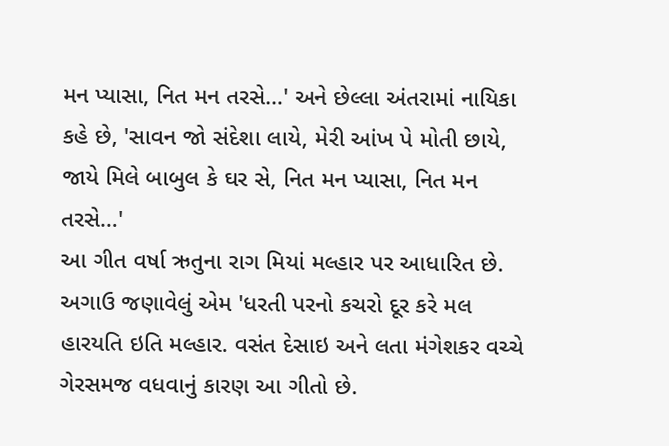મન પ્યાસા, નિત મન તરસે…' અને છેલ્લા અંતરામાં નાયિકા કહે છે, 'સાવન જો સંદેશા લાયે, મેરી આંખ પે મોતી છાયે, જાયે મિલે બાબુલ કે ઘર સે, નિત મન પ્યાસા, નિત મન તરસે…'
આ ગીત વર્ષા ઋતુના રાગ મિયાં મલ્હાર પર આધારિત છે. અગાઉ જણાવેલું એમ 'ધરતી પરનો કચરો દૂર કરે મલ હારયતિ ઇતિ મલ્હાર. વસંત દેસાઇ અને લતા મંગેશકર વચ્ચે ગેરસમજ વધવાનું કારણ આ ગીતો છે.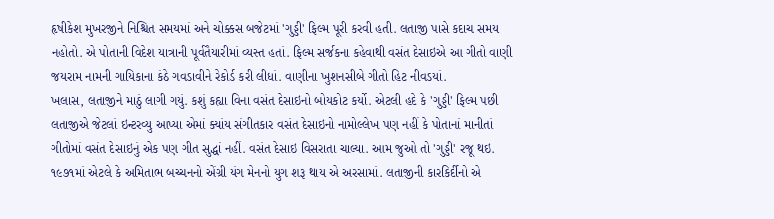હૃષીકેશ મુખરજીને નિશ્ચિત સમયમાં અને ચોક્કસ બજેટમાં 'ગુડ્ડી' ફિલ્મ પૂરી કરવી હતી. લતાજી પાસે કદાચ સમય નહોતો. એ પોતાની વિદેશ યાત્રાની પૂર્વતૈયારીમાં વ્યસ્ત હતાં. ફિલ્મ સર્જકના કહેવાથી વસંત દેસાઇએ આ ગીતો વાણી જયરામ નામની ગાયિકાના કંઠે ગવડાવીને રેકોર્ડ કરી લીધાં. વાણીના ખુશનસીબે ગીતો હિટ નીવડયાં.
ખલાસ, લતાજીને માઠું લાગી ગયું. કશું કહ્યા વિના વસંત દેસાઇનો બોયકોટ કર્યો. એટલી હદે કે 'ગુડ્ડી' ફિલ્મ પછી લતાજીએ જેટલાં ઇન્ટરવ્યુ આપ્યા એમાં ક્યાંય સંગીતકાર વસંત દેસાઇનો નામોલ્લેખ પણ નહીં કે પોતાનાં માનીતાં ગીતોમાં વસંત દેસાઇનું એક પણ ગીત સુદ્ધાં નહીં. વસંત દેસાઇ વિસરાતા ચાલ્યા. આમ જુઓ તો 'ગુડ્ડી' રજૂ થઇ. ૧૯૭૧માં એટલે કે અમિતાભ બચ્ચનનો એંગ્રી યંગ મેનનો યુગ શરૂ થાય એ અરસામાં. લતાજીની કારકિર્દીનો એ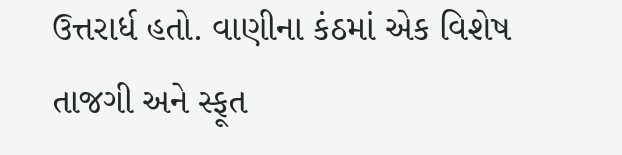ઉત્તરાર્ધ હતો. વાણીના કંઠમાં એક વિશેષ તાજગી અને સ્ફૂત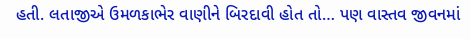હતી. લતાજીએ ઉમળકાભેર વાણીને બિરદાવી હોત તો… પણ વાસ્તવ જીવનમાં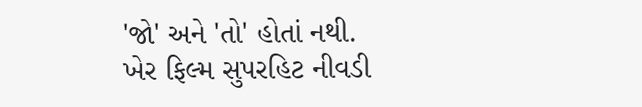'જો' અને 'તો' હોતાં નથી.
ખેર ફિલ્મ સુપરહિટ નીવડી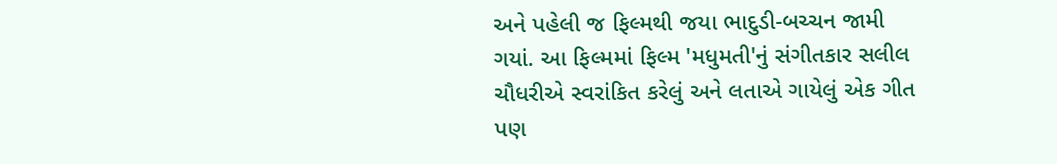અને પહેલી જ ફિલ્મથી જયા ભાદુડી-બચ્ચન જામી ગયાં. આ ફિલ્મમાં ફિલ્મ 'મધુમતી'નું સંગીતકાર સલીલ ચૌધરીએ સ્વરાંકિત કરેલું અને લતાએ ગાયેલું એક ગીત પણ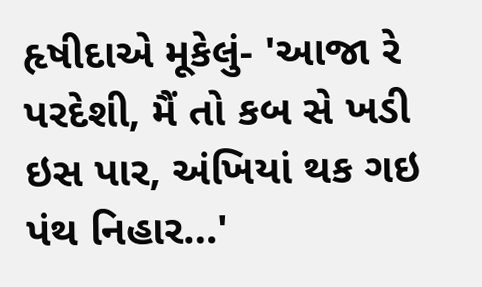હૃષીદાએ મૂકેલું- 'આજા રે પરદેશી, મૈં તો કબ સે ખડી ઇસ પાર, અંખિયાં થક ગઇ પંથ નિહાર…'